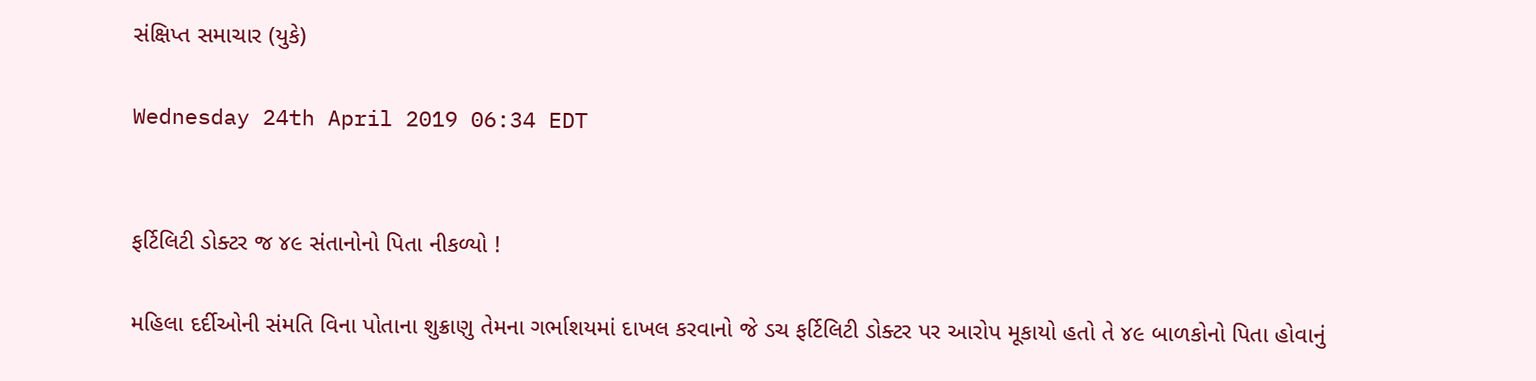સંક્ષિપ્ત સમાચાર (યુકે)

Wednesday 24th April 2019 06:34 EDT


ફર્ટિલિટી ડોક્ટર જ ૪૯ સંતાનોનો પિતા નીકળ્યો !

મહિલા દર્દીઓની સંમતિ વિના પોતાના શુક્રાણુ તેમના ગર્ભાશયમાં દાખલ કરવાનો જે ડચ ફર્ટિલિટી ડોક્ટર પર આરોપ મૂકાયો હતો તે ૪૯ બાળકોનો પિતા હોવાનું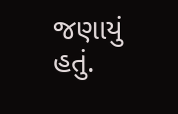જણાયું હતું.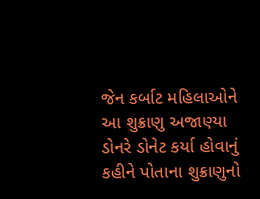જેન કર્બાટ મહિલાઓને આ શુક્રાણુ અજાણ્યા ડોનરે ડોનેટ કર્યા હોવાનું કહીને પોતાના શુક્રાણુનો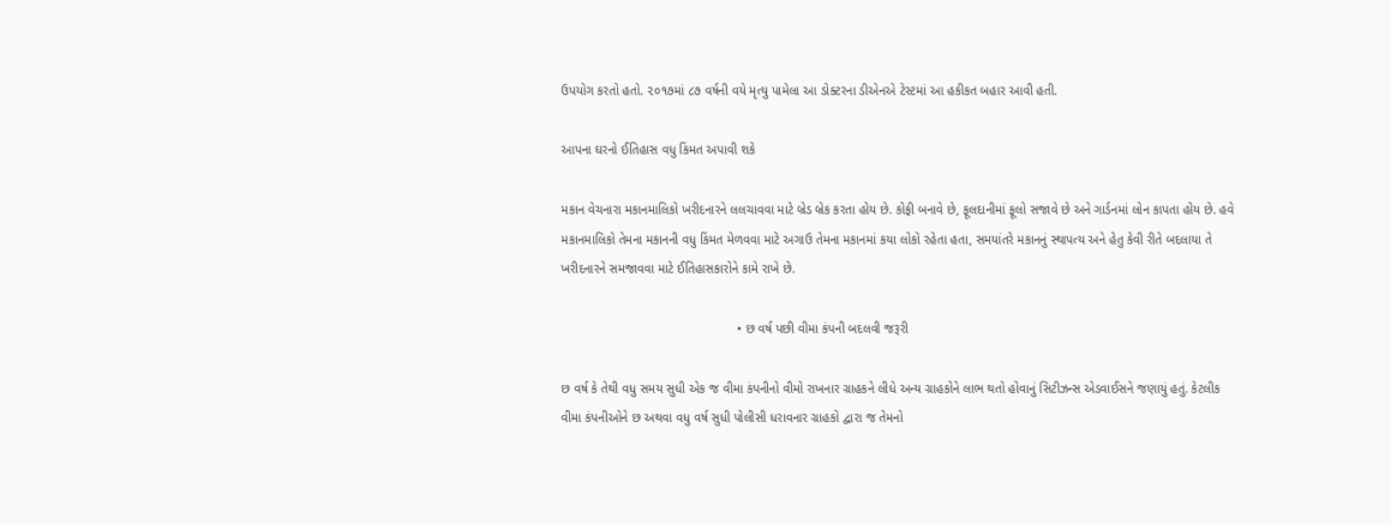ઉપયોગ કરતો હતો. ૨૦૧૭માં ૮૭ વર્ષની વયે મૃત્યુ પામેલા આ ડોક્ટરના ડીએનએ ટેસ્ટમાં આ હકીકત બહાર આવી હતી.

આપના ઘરનો ઈતિહાસ વધુ કિંમત અપાવી શકે

મકાન વેચનારા મકાનમાલિકો ખરીદનારને લલચાવવા માટે બ્રેડ બ્રેક કરતા હોય છે. કોફી બનાવે છે, ફૂલદાનીમાં ફૂલો સજાવે છે અને ગાર્ડનમાં લોન કાપતા હોય છે. હવે મકાનમાલિકો તેમના મકાનની વધુ કિંમત મેળવવા માટે અગાઉ તેમના મકાનમાં કયા લોકો રહેતા હતા, સમયાંતરે મકાનનું સ્થાપત્ય અને હેતુ કેવી રીતે બદલાયા તે ખરીદનારને સમજાવવા માટે ઈતિહાસકારોને કામે રાખે છે.

                                                 • છ વર્ષ પછી વીમા કંપની બદલવી જરૂરી

છ વર્ષ કે તેથી વધુ સમય સુધી એક જ વીમા કંપનીનો વીમો રાખનાર ગ્રાહકને લીધે અન્ય ગ્રાહકોને લાભ થતો હોવાનું સિટીઝન્સ એડવાઈસને જણાયું હતું. કેટલીક વીમા કંપનીઓને છ અથવા વધુ વર્ષ સુધી પોલીસી ધરાવનાર ગ્રાહકો દ્વારા જ તેમનો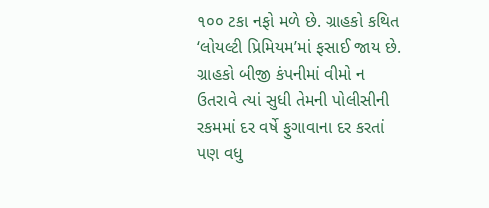૧૦૦ ટકા નફો મળે છે. ગ્રાહકો કથિત ‘લોયલ્ટી પ્રિમિયમ’માં ફસાઈ જાય છે. ગ્રાહકો બીજી કંપનીમાં વીમો ન ઉતરાવે ત્યાં સુધી તેમની પોલીસીની રકમમાં દર વર્ષે ફુગાવાના દર કરતાં પણ વધુ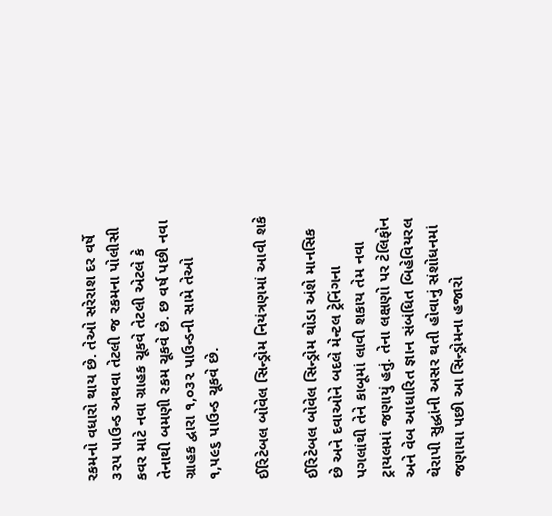રકમનો વધારો થાય છે. તેઓ સરેરાશ દર વર્ષે ૩૨૫ પાઉન્ડ અથવા તેટલી જ રકમના પોલીસી કવર માટે નવા ગ્રાહક ચૂકવે તેટલી એટલે કે તેનાથી બમણી રકમ ચૂકવે છે. છ વર્ષ પછી નવા ગ્રાહક દ્વારા ૧,૦૩૨ પાઉન્ડની સામે તેઓ ૧,૫૯૬ પાઉન્ડ ચૂકવે છે.

ઈરિટેબલ બોવેલ સિન્ડ્રોમ નિયંત્રણમાં આવી શકે

ઈરિટેબલ બોવેલ સિન્ડ્રોમ થોડા અંશે માનસિક છે અને દવાઓને બદલે મેન્ટલ ટ્રેનિંગના પગલાંથી તેને કાબૂમાં લાવી શકાય તેમ નવા ટ્રાયલમાં જણાયું હતું. તેના લક્ષણો પર ટેલિફોન અને વેબ આધારિત જ્ઞાન સંબંધિત બિહેવિયરલ થેરાપી સુદ્ધાંની અસર થતી હોવાનું સંશોધનમાં જણાયા પછી આ સિન્ડ્રોમના હજારો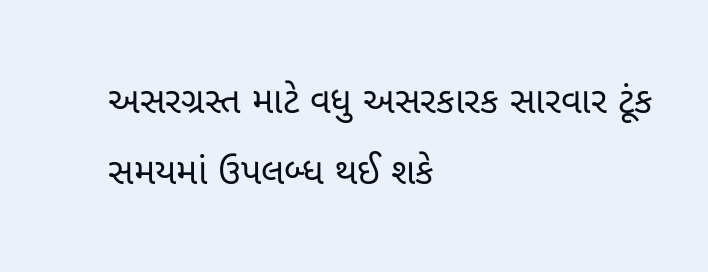અસરગ્રસ્ત માટે વધુ અસરકારક સારવાર ટૂંક સમયમાં ઉપલબ્ધ થઈ શકે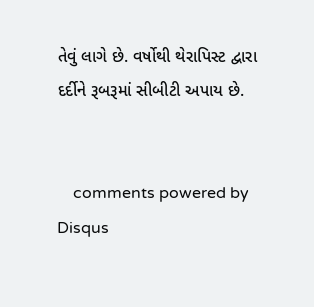તેવું લાગે છે. વર્ષોથી થેરાપિસ્ટ દ્વારા દર્દીને રૂબરૂમાં સીબીટી અપાય છે.


    comments powered by Disqus